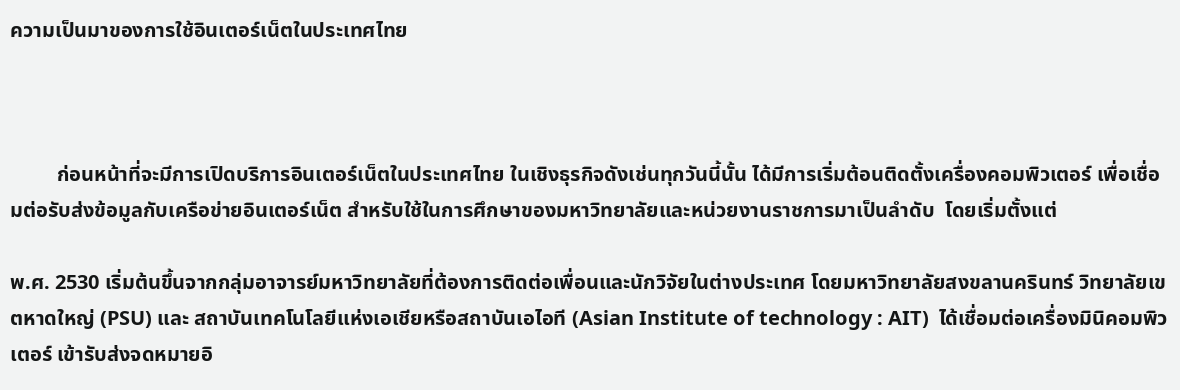ความเป็นมาของการใช้อินเตอร์เน็ตในประเทศไทย



         ก่อนหน้าที่จะมีการเปิดบริการอินเตอร์เน็ตในประเทศไทย ในเชิงธุรกิจดังเช่นทุกวันนี้นั้น ได้มีการเริ่มต้อนติดตั้งเครื่องคอมพิวเตอร์ เพื่อเชื่อมต่อรับส่งข้อมูลกับเครือข่ายอินเตอร์เน็ต สำหรับใช้ในการศึกษาของมหาวิทยาลัยและหน่วยงานราชการมาเป็นลำดับ  โดยเริ่มตั้งแต่

พ.ศ. 2530 เริ่มต้นขึ้นจากกลุ่มอาจารย์มหาวิทยาลัยที่ต้องการติดต่อเพื่อนและนักวิจัยในต่างประเทศ โดยมหาวิทยาลัยสงขลานครินทร์ วิทยาลัยเขตหาดใหญ่ (PSU) และ สถาบันเทคโนโลยีแห่งเอเชียหรือสถาบันเอไอที (Asian Institute of technology : AIT)  ได้เชื่อมต่อเครื่องมินิคอมพิวเตอร์ เข้ารับส่งจดหมายอิ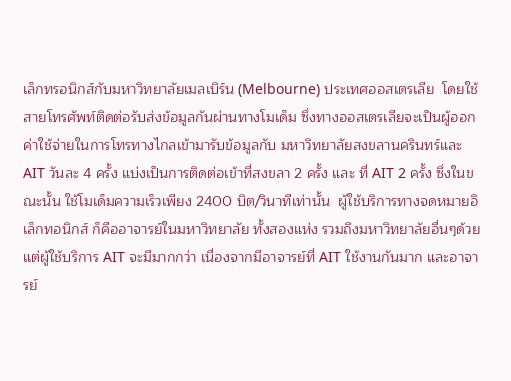เล็กทรอนิกส์กับมหาวิทยาลัยเมลเบิร์น (Melbourne) ประเทศออสเตรเลีย  โดยใช้สายโทรศัพท์ติดต่อรับส่งข้อมูลกันผ่านทางโมเด็ม ซึ่งทางออสเตรเลียจะเป็นผู้ออกค่าใช้จ่ายในการโทรทางไกลเข้ามารับข้อมูลกับ มหาวิทยาลัยสงขลานครินทร์และ AIT วันละ 4 ครั้ง แบ่งเป็นการติดต่อเข้าที่สงขลา 2 ครั้ง และ ที่ AIT 2 ครั้ง ซึ่งในขณะนั้น ใช้โมเด็มความเร็วเพียง 2400 บิต/วินาทีเท่านั้น  ผู้ใช้บริการทางจดหมายอิเล็กทอนิกส์ ก็คืออาจารย์ในมหาวิทยาลัย ทั้งสองแห่ง รวมถึงมหาวิทยาลัยอื่นๆด้วย แต่ผู้ใช้บริการ AIT จะมีมากกว่า เนื่องจากมีอาจารย์ที่ AIT ใช้งานกันมาก และอาจารย์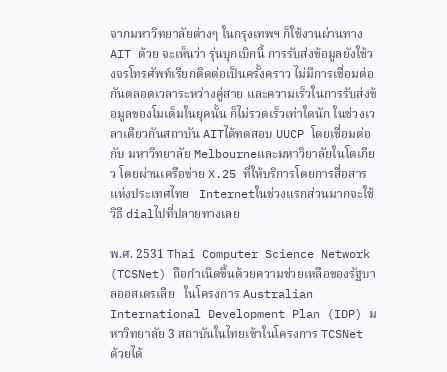จากมหาวิทยาลัยต่างๆ ในกรุงเทพฯ ก็ใช้งานผ่านทาง AIT ด้วย จะเห็นว่า รุ่นบุกเบิกนี้ การรับส่งข้อมูลยังใช้วงจรโทรศัพท์เรียกติดต่อเป็นครั้งคราว ไม่มีการเชื่อมต่อกันตลอดเวลาระหว่างคู่สาย และความเร็วในการรับส่งข้อมูลของโมเด็มในยุคนั้น ก็ไม่รวดเร็วเท่าใดนัก ในช่วงเวลาเดียวกันสถาบัน AITได้ทดสอบ UUCP โดยเชื่อมต่อกับ มหาวิทยาลัย Melbourneและมหาวิยาลัยในโตเกียว โดยผ่านเครือข่าย X.25 ที่ให้บริการโดยการสื่อสารแห่งประเทศไทย   Internetในช่วงแรกส่วนมากจะใช้วิธี dialไปที่ปลายทางเลย

พ.ศ. 2531 Thai Computer Science Network (TCSNet) ถือกำเนิดขึ้นด้วยความช่วยเหลือของรัฐบาลออสเตรเลีย   ในโครงการ Australian International Development Plan (IDP) มหาวิทยาลัย 3 สถาบันในไทยเข้าในโครงการ TCSNet ด้วยได้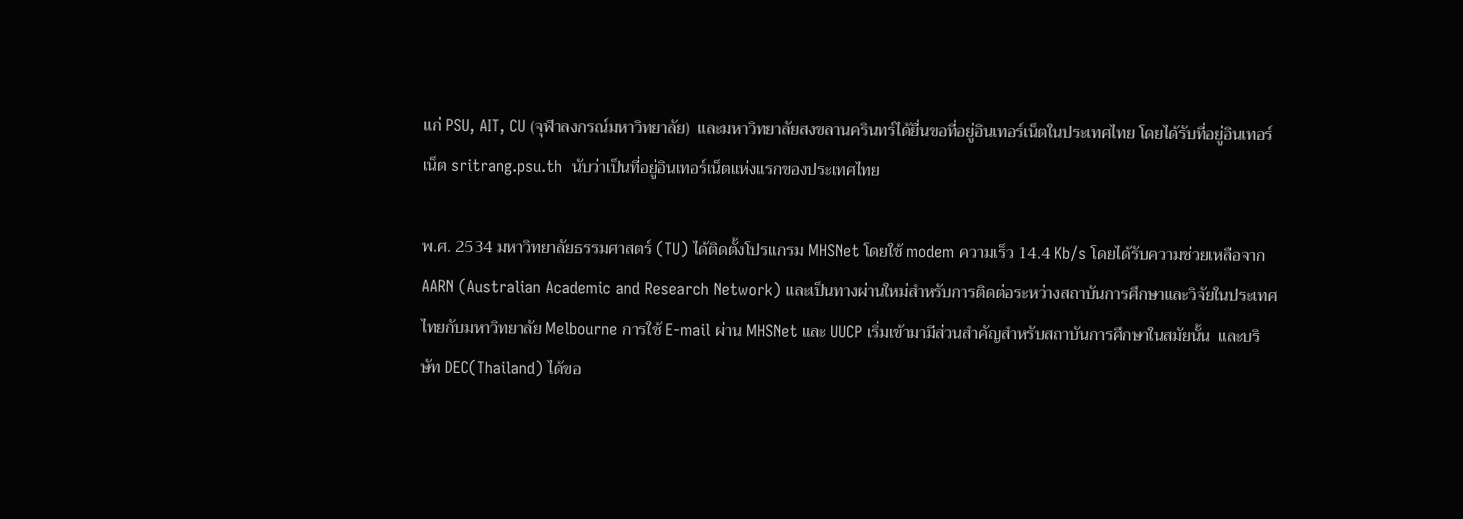แก่ PSU, AIT, CU (จุฬาลงกรณ์มหาวิทยาลัย)  และมหาวิทยาลัยสงขลานครินทร์ได้ยื่นขอที่อยู่อินเทอร์เน็ตในประเทศไทย โดยได้รับที่อยู่อินเทอร์เน็ต sritrang.psu.th  นับว่าเป็นที่อยู่อินเทอร์เน็ตแห่งแรกของประเทศไทย

พ.ศ. 2534 มหาวิทยาลัยธรรมศาสตร์ (TU) ได้ติดตั้งโปรแกรม MHSNet โดยใช้ modem ความเร็ว 14.4 Kb/s โดยได้รับความช่วยเหลือจาก AARN (Australian Academic and Research Network) และเป็นทางผ่านใหม่สำหรับการติดต่อระหว่างสถาบันการศึกษาและวิจัยในประเทศไทยกับมหาวิทยาลัย Melbourne การใช้ E-mail ผ่าน MHSNet และ UUCP เริ่มเข้ามามีส่วนสำคัญสำหรับสถาบันการศึกษาในสมัยนั้น  และบริษัท DEC(Thailand) ได้ขอ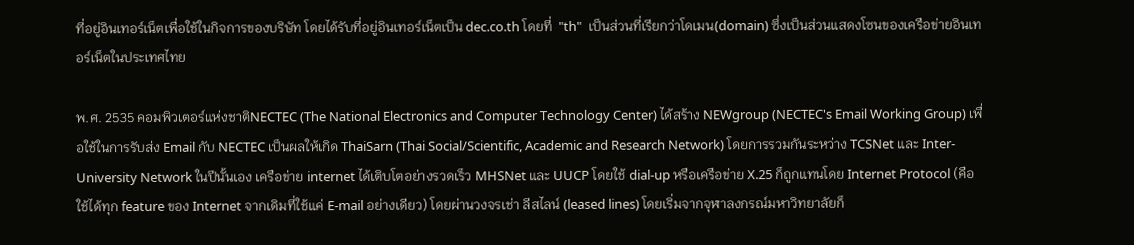ที่อยู่อินเทอร์เน็ตเพื่อใช้ในกิจการของบริษัท โดยได้รับที่อยู่อินเทอร์เน็ตเป็น dec.co.th โดยที่  "th"  เป็นส่วนที่เรียกว่าโดเมน(domain) ซึ่งเป็นส่วนแสดงโซนของเครือข่ายอินเทอร์เน็ตในประเทศไทย

พ.ศ. 2535 คอมพิวเตอร์แห่งชาติNECTEC (The National Electronics and Computer Technology Center) ได้สร้าง NEWgroup (NECTEC's Email Working Group) เพื่อใช้ในการรับส่ง Email กับ NECTEC เป็นผลให้เกิด ThaiSarn (Thai Social/Scientific, Academic and Research Network) โดยการรวมกันระหว่าง TCSNet และ Inter-University Network ในปีนั้นเอง เครือข่าย internet ได้เติบโตอย่างรวดเร็ว MHSNet และ UUCP โดยใช้ dial-up หรือเครือข่าย X.25 ก็ถูกแทนโดย Internet Protocol (คือใช้ได้ทุก feature ของ Internet จากเดิมที่ใช้แค่ E-mail อย่างเดียว) โดยผ่านวงจรเช่า ลีสไลน์ (leased lines) โดยเริ่มจากจุฬาลงกรณ์มหาวิทยาลัยก็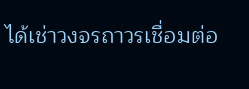ได้เช่าวงจรถาวรเชื่อมต่อ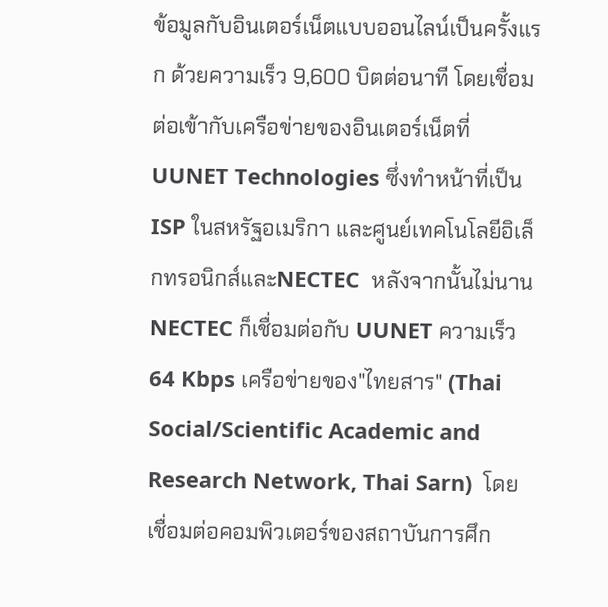ข้อมูลกับอินเตอร์เน็ตแบบออนไลน์เป็นครั้งแรก ด้วยความเร็ว 9,600 บิตต่อนาที โดยเชื่อมต่อเข้ากับเครือข่ายของอินเตอร์เน็ตที่ UUNET Technologies ซึ่งทำหน้าที่เป็น ISP ในสหรัฐอเมริกา และศูนย์เทคโนโลยีอิเล็กทรอนิกส์และNECTEC  หลังจากนั้นไม่นาน NECTEC ก็เชื่อมต่อกับ UUNET ความเร็ว 64 Kbps เครือข่ายของ"ไทยสาร" (Thai Social/Scientific Academic and Research Network, Thai Sarn)  โดยเชื่อมต่อคอมพิวเตอร์ของสถาบันการศึก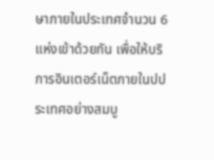ษาภายในประเทศจำนวน 6 แห่งเข้าด้วยกัน เพื่อให้บริการอินเตอร์เน็ตภายในปประเทศอย่างสมบู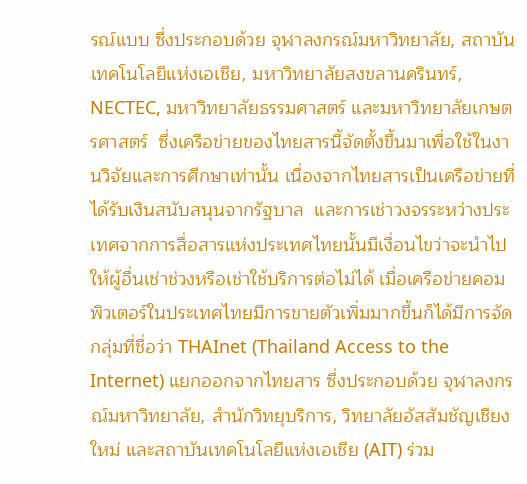รณ์แบบ ซึ่งประกอบด้วย จุฬาลงกรณ์มหาวิทยาลัย, สถาบันเทคโนโลยีแห่งเอเชีย, มหาวิทยาลัยสงขลานครินทร์, NECTEC, มหาวิทยาลัยธรรมศาสตร์ และมหาวิทยาลัยเกษตรศาสตร์  ซึ่งเครือข่ายของไทยสารนี้จัดตั้งขึ้นมาเพื่อใช้ในงานวิจัยและการศึกษาเท่านั้น เนื่องจากไทยสารเป็นเครือข่ายที่ได้รับเงินสนับสนุนจากรัฐบาล  และการเช่าวงจรระหว่างประเทศจากการสื่อสารแห่งประเทศไทยนั้นมีเงื่อนไขว่าจะนำไปให้ผู้อื่นเช่าช่วงหรือเช่าใช้บริการต่อไม่ได้ เมื่อเครือข่ายคอมพิวเตอร์ในประเทศไทยมีการขายตัวเพิ่มมากขึ้นก็ได้มีการจัด กลุ่มที่ชื่อว่า THAInet (Thailand Access to the Internet) แยกออกจากไทยสาร ซึ่งประกอบด้วย จุฬาลงกรณ์มหาวิทยาลัย, สำนักวิทยุบริการ, วิทยาลัยอัสสัมชัญเชียงใหม่ และสถาบันเทคโนโลยีแห่งเอเชีย (AIT) ร่วม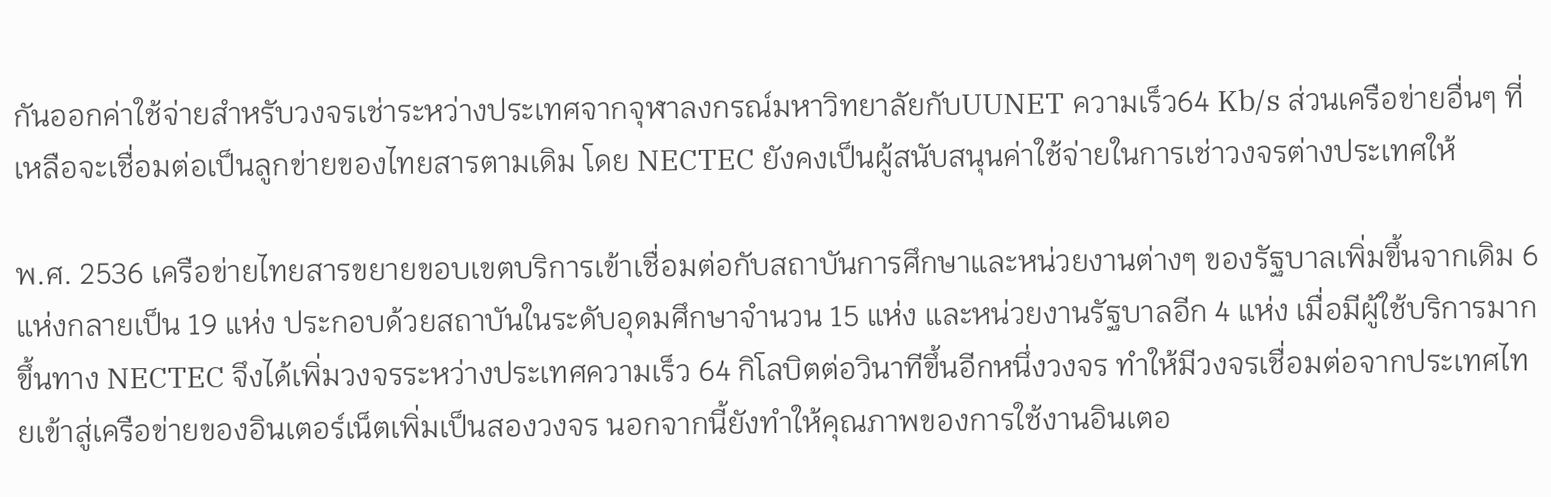กันออกค่าใช้จ่ายสำหรับวงจรเช่าระหว่างประเทศจากจุฬาลงกรณ์มหาวิทยาลัยกับUUNET ความเร็ว64 Kb/s ส่วนเครือข่ายอื่นๆ ที่เหลือจะเชื่อมต่อเป็นลูกข่ายของไทยสารตามเดิม โดย NECTEC ยังคงเป็นผู้สนับสนุนค่าใช้จ่ายในการเช่าวงจรต่างประเทศให้

พ.ศ. 2536 เครือข่ายไทยสารขยายขอบเขตบริการเข้าเชื่อมต่อกับสถาบันการศึกษาและหน่วยงานต่างๆ ของรัฐบาลเพิ่มขึ้นจากเดิม 6 แห่งกลายเป็น 19 แห่ง ประกอบด้วยสถาบันในระดับอุดมศึกษาจำนวน 15 แห่ง และหน่วยงานรัฐบาลอีก 4 แห่ง เมื่อมีผู้ใช้บริการมากขึ้นทาง NECTEC จึงได้เพิ่มวงจรระหว่างประเทศความเร็ว 64 กิโลบิตต่อวินาทีขึ้นอีกหนึ่งวงจร ทำให้มีวงจรเชื่อมต่อจากประเทศไทยเข้าสู่เครือข่ายของอินเตอร์เน็ตเพิ่มเป็นสองวงจร นอกจากนี้ยังทำให้คุณภาพของการใช้งานอินเตอ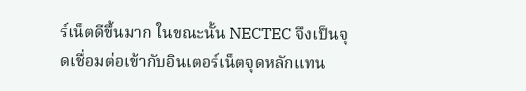ร์เน็ตดีขึ้นมาก ในขณะนั้น NECTEC จึงเป็นจุดเชื่อมต่อเข้ากับอินเตอร์เน็ตจุดหลักแทน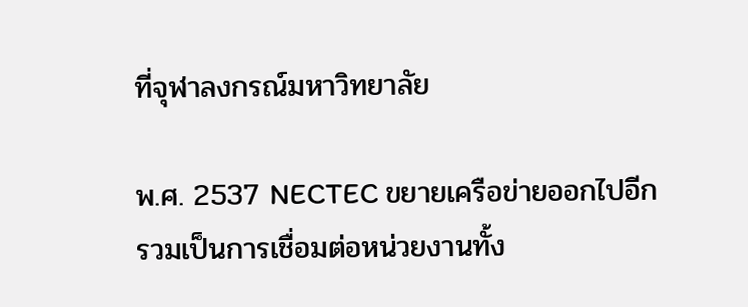ที่จุฬาลงกรณ์มหาวิทยาลัย

พ.ศ. 2537 NECTEC ขยายเครือข่ายออกไปอีก รวมเป็นการเชื่อมต่อหน่วยงานทั้ง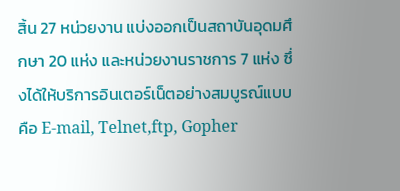สิ้น 27 หน่วยงาน แบ่งออกเป็นสถาบันอุดมศึกษา 20 แห่ง และหน่วยงานราชการ 7 แห่ง ซึ่งได้ให้บริการอินเตอร์เน็ตอย่างสมบูรณ์แบบคือ E-mail, Telnet,ftp, Gopher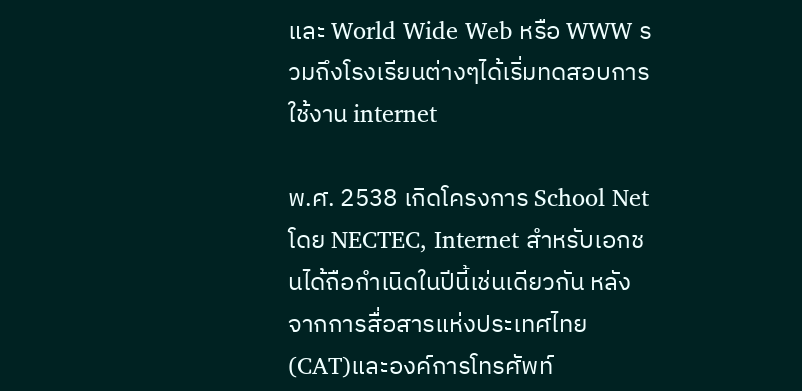และ World Wide Web หรือ WWW รวมถึงโรงเรียนต่างๆได้เริ่มทดสอบการใช้งาน internet

พ.ศ. 2538 เกิดโครงการ School Net โดย NECTEC, Internet สำหรับเอกชนได้ถือกำเนิดในปีนี้เช่นเดียวกัน หลังจากการสื่อสารแห่งประเทศไทย (CAT)และองค์การโทรศัพท์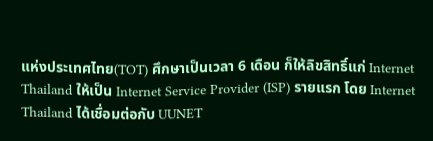แห่งประเทศไทย(TOT) ศึกษาเป็นเวลา 6 เดือน ก็ให้ลิขสิทธิ์แก่ Internet Thailand ให้เป็น Internet Service Provider (ISP) รายแรก โดย Internet Thailand ได้เชื่อมต่อกับ UUNET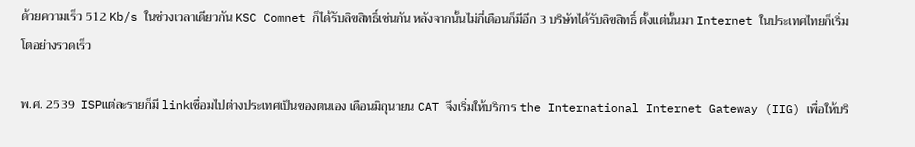ด้วยความเร็ว 512 Kb/s ในช่วงเวลาเดียวกัน KSC Comnet ก็ได้รับลิขสิทธิ์เช่นกัน หลังจากนั้นไม่กี่เดือนก็มีอีก 3 บริษัทได้รับลิขสิทธิ์ ตั้งแต่นั้นมา Internet ในประเทศไทยก็เริ่มโตอย่างรวดเร็ว

พ.ศ. 2539  ISPแต่ละรายก็มี linkเชื่อมไปต่างประเทศเป็นของตนเอง เดือนมิถุนายน CAT จึงเริ่มให้บริการ the International Internet Gateway (IIG) เพื่อให้บริ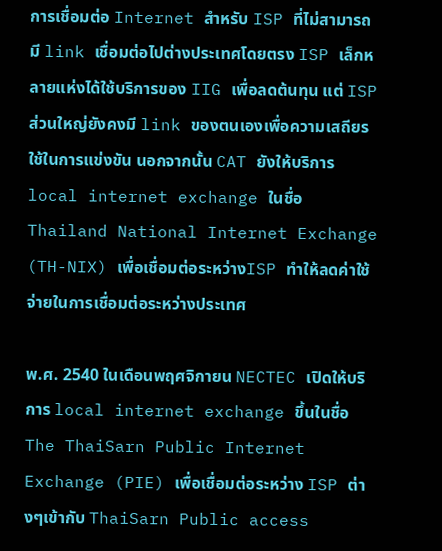การเชื่อมต่อ Internet สำหรับ ISP ที่ไม่สามารถมี link เชื่อมต่อไปต่างประเทศโดยตรง ISP เล็กหลายแห่งได้ใช้บริการของ IIG เพื่อลดต้นทุน แต่ ISP ส่วนใหญ่ยังคงมี link ของตนเองเพื่อความเสถียรใช้ในการแข่งขัน นอกจากนั้น CAT ยังให้บริการ local internet exchange ในชื่อ Thailand National Internet Exchange (TH-NIX) เพื่อเชื่อมต่อระหว่างISP ทำให้ลดค่าใช้จ่ายในการเชื่อมต่อระหว่างประเทศ

พ.ศ. 2540 ในเดือนพฤศจิกายน NECTEC เปิดให้บริการ local internet exchange ขึ้นในชื่อ The ThaiSarn Public Internet Exchange (PIE) เพื่อเชื่อมต่อระหว่าง ISP ต่างๆเข้ากับ ThaiSarn Public access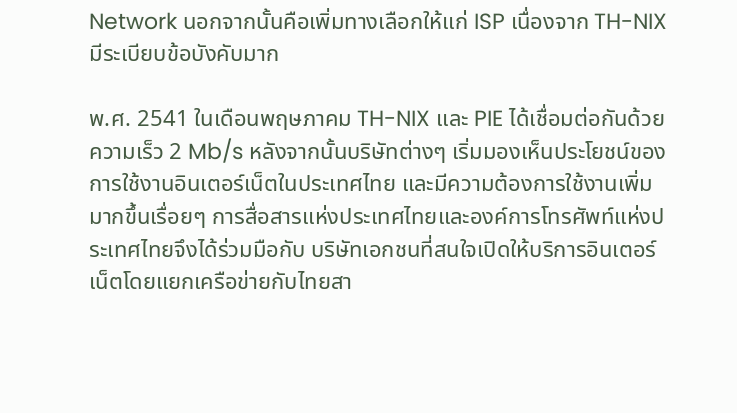Network นอกจากนั้นคือเพิ่มทางเลือกให้แก่ ISP เนื่องจาก TH-NIX มีระเบียบข้อบังคับมาก

พ.ศ. 2541 ในเดือนพฤษภาคม TH-NIX และ PIE ได้เชื่อมต่อกันด้วยความเร็ว 2 Mb/s หลังจากนั้นบริษัทต่างๆ เริ่มมองเห็นประโยชน์ของการใช้งานอินเตอร์เน็ตในประเทศไทย และมีความต้องการใช้งานเพิ่มมากขึ้นเรื่อยๆ การสื่อสารแห่งประเทศไทยและองค์การโทรศัพท์แห่งประเทศไทยจึงได้ร่วมมือกับ บริษัทเอกชนที่สนใจเปิดให้บริการอินเตอร์เน็ตโดยแยกเครือข่ายกับไทยสา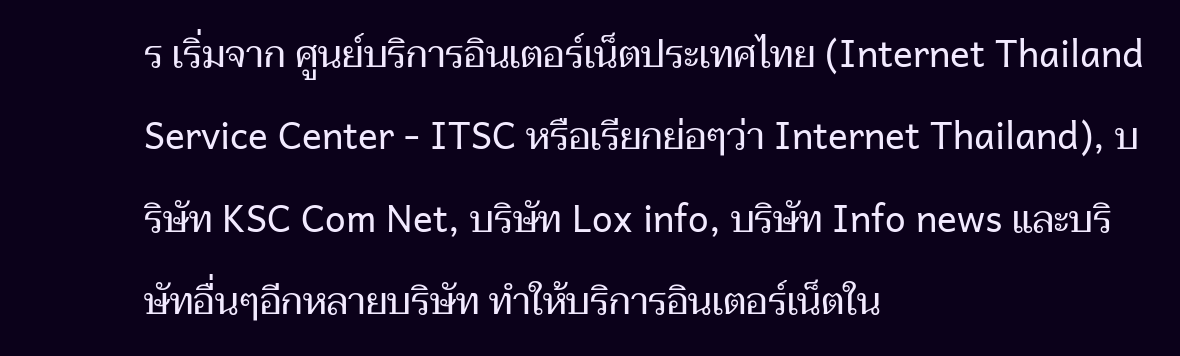ร เริ่มจาก ศูนย์บริการอินเตอร์เน็ตประเทศไทย (Internet Thailand Service Center - ITSC หรือเรียกย่อๆว่า Internet Thailand), บริษัท KSC Com Net, บริษัท Lox info, บริษัท Info news และบริษัทอื่นๆอีกหลายบริษัท ทำให้บริการอินเตอร์เน็ตใน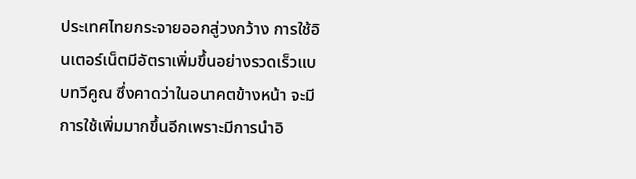ประเทศไทยกระจายออกสู่วงกว้าง การใช้อินเตอร์เน็ตมีอัตราเพิ่มขึ้นอย่างรวดเร็วแบบทวีคูณ ซึ่งคาดว่าในอนาคตข้างหน้า จะมีการใช้เพิ่มมากขึ้นอีกเพราะมีการนำอิ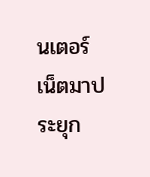นเตอร์เน็ตมาประยุก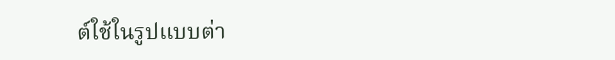ต์ใช้ในรูปแบบต่า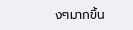งๆมากขึ้น